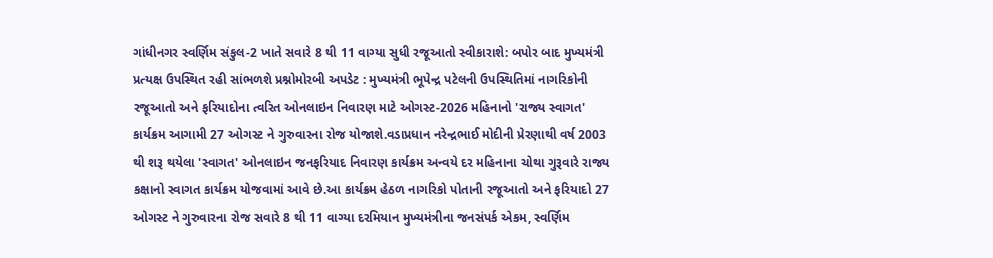ગાંધીનગર સ્વર્ણિમ સંકુલ-2 ખાતે સવારે 8 થી 11 વાગ્યા સુધી રજૂઆતો સ્વીકારાશે: બપોર બાદ મુખ્યમંત્રી પ્રત્યક્ષ ઉપસ્થિત રહી સાંભળશે પ્રશ્નોમોરબી અપડેટ : મુખ્યમંત્રી ભૂપેન્દ્ર પટેલની ઉપસ્થિતિમાં નાગરિકોની રજૂઆતો અને ફરિયાદોના ત્વરિત ઓનલાઇન નિવારણ માટે ઓગસ્ટ-2026 મહિનાનો 'રાજ્ય સ્વાગત' કાર્યક્રમ આગામી 27 ઓગસ્ટ ને ગુરુવારના રોજ યોજાશે.વડાપ્રધાન નરેન્દ્રભાઈ મોદીની પ્રેરણાથી વર્ષ 2003 થી શરૂ થયેલા 'સ્વાગત' ઓનલાઇન જનફરિયાદ નિવારણ કાર્યક્રમ અન્વયે દર મહિનાના ચોથા ગુરૂવારે રાજ્ય કક્ષાનો સ્વાગત કાર્યક્રમ યોજવામાં આવે છે.આ કાર્યક્રમ હેઠળ નાગરિકો પોતાની રજૂઆતો અને ફરિયાદો 27 ઓગસ્ટ ને ગુરુવારના રોજ સવારે 8 થી 11 વાગ્યા દરમિયાન મુખ્યમંત્રીના જનસંપર્ક એકમ, સ્વર્ણિમ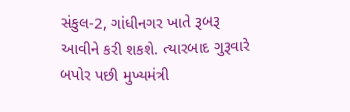સંકુલ-2, ગાંધીનગર ખાતે રૂબરૂ આવીને કરી શકશે. ત્યારબાદ ગુરૂવારે બપોર પછી મુખ્યમંત્રી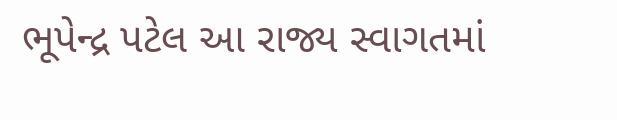ભૂપેન્દ્ર પટેલ આ રાજ્ય સ્વાગતમાં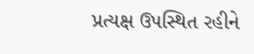પ્રત્યક્ષ ઉપસ્થિત રહીને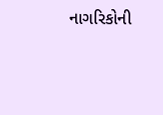નાગરિકોની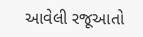આવેલી રજૂઆતો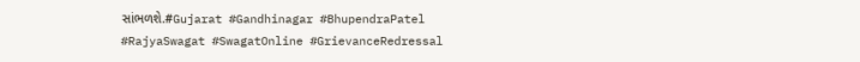સાંભળશે.#Gujarat #Gandhinagar #BhupendraPatel #RajyaSwagat #SwagatOnline #GrievanceRedressal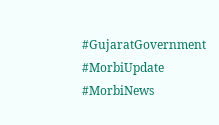#GujaratGovernment #MorbiUpdate #MorbiNews